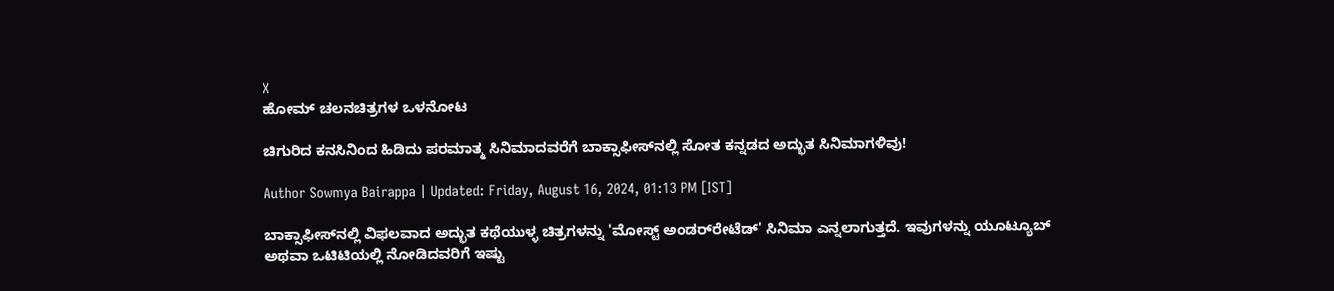X
ಹೋಮ್ ಚಲನಚಿತ್ರಗಳ ಒಳನೋಟ

ಚಿಗುರಿದ ಕನಸಿನಿಂದ ಹಿಡಿದು ಪರಮಾತ್ಮ ಸಿನಿಮಾದವರೆಗೆ ಬಾಕ್ಸಾಫೀಸ್‌ನಲ್ಲಿ ಸೋತ ಕನ್ನಡದ ಅದ್ಭುತ ಸಿನಿಮಾಗಳಿವು!

Author Sowmya Bairappa | Updated: Friday, August 16, 2024, 01:13 PM [IST]

ಬಾಕ್ಸಾಫೀಸ್‌ನಲ್ಲಿ ವಿಫಲವಾದ ಅದ್ಭುತ ಕಥೆಯುಳ್ಳ ಚಿತ್ರಗಳನ್ನು 'ಮೋಸ್ಟ್ ಅಂಡರ್‌ರೇಟೆಡ್' ಸಿನಿಮಾ ಎನ್ನಲಾಗುತ್ತದೆ. ಇವುಗಳನ್ನು ಯೂಟ್ಯೂಬ್ ಅಥವಾ ಒಟಿಟಿಯಲ್ಲಿ ನೋಡಿದವರಿಗೆ ಇಷ್ಟು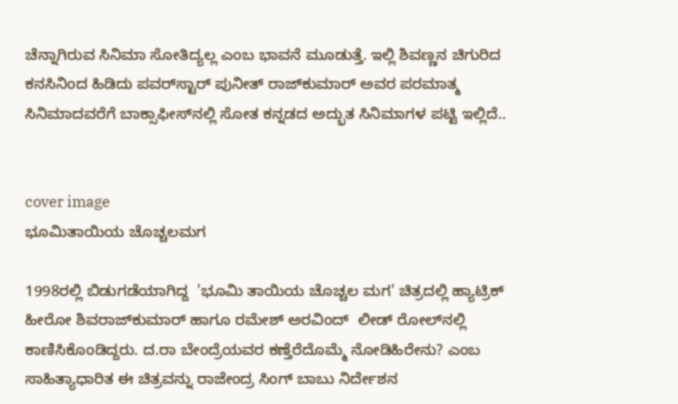ಚೆನ್ನಾಗಿರುವ ಸಿನಿಮಾ ಸೋತಿದ್ಯಲ್ಲ ಎಂಬ ಭಾವನೆ ಮೂಡುತ್ತೆ. ಇಲ್ಲಿ ಶಿವಣ್ಣನ ಚಿಗುರಿದ ಕನಸಿನಿಂದ ಹಿಡಿದು ಪವರ್‌ಸ್ಟಾರ್ ಪುನೀತ್‌ ರಾಜ್‌ಕುಮಾರ್ ಅವರ ಪರಮಾತ್ಮ ಸಿನಿಮಾದವರೆಗೆ ಬಾಕ್ಸಾಫೀಸ್‌ನಲ್ಲಿ ಸೋತ ಕನ್ನಡದ ಅದ್ಭುತ ಸಿನಿಮಾಗಳ ಪಟ್ಟಿ ಇಲ್ಲಿದೆ..


cover image
ಭೂಮಿತಾಯಿಯ ಚೊಚ್ಚಲಮಗ

1998ರಲ್ಲಿ ಬಿಡುಗಡೆಯಾಗಿದ್ದ  'ಭೂಮಿ ತಾಯಿಯ ಚೊಚ್ಚಲ ಮಗ' ಚಿತ್ರದಲ್ಲಿ ಹ್ಯಾಟ್ರಿಕ್ ಹೀರೋ ಶಿವರಾಜ್‌ಕುಮಾರ್ ಹಾಗೂ ರಮೇಶ್ ಅರವಿಂದ್  ಲೀಡ್ ರೋಲ್‌ನಲ್ಲಿ ಕಾಣಿಸಿಕೊಂಡಿದ್ದರು. ದ.ರಾ ಬೇಂದ್ರೆಯವರ ಕಣ್ತೆರೆದೊಮ್ಮೆ ನೋಡಿಹಿರೇನು? ಎಂಬ ಸಾಹಿತ್ಯಾಧಾರಿತ ಈ ಚಿತ್ರವನ್ನು ರಾಜೇಂದ್ರ ಸಿಂಗ್ ಬಾಬು ನಿರ್ದೇಶನ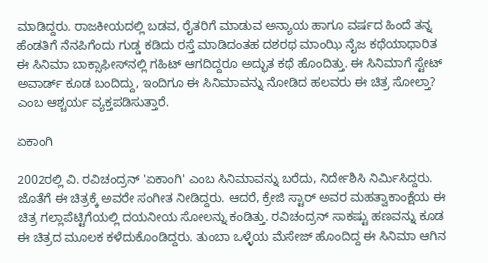ಮಾಡಿದ್ದರು. ರಾಜಕೀಯದಲ್ಲಿ ಬಡವ, ರೈತರಿಗೆ ಮಾಡುವ ಅನ್ಯಾಯ ಹಾಗೂ ವರ್ಷದ ಹಿಂದೆ ತನ್ನ ಹೆಂಡತಿಗೆ ನೆನಪಿಗೆಂದು ಗುಡ್ಡ ಕಡಿದು ರಸ್ತೆ ಮಾಡಿದಂತಹ ದಶರಥ ಮಾಂಝಿ ನೈಜ ಕಥೆಯಾಧಾರಿತ ಈ ಸಿನಿಮಾ ಬಾಕ್ಸಾಫೀಸ್‌ನಲ್ಲಿ ಗಹಿಟ್ ಆಗದಿದ್ದರೂ ಅದ್ಭುತ ಕಥೆ ಹೊಂದಿತ್ತು. ಈ ಸಿನಿಮಾಗೆ ಸ್ಟೇಟ್ ಅವಾರ್ಡ್ ಕೂಡ ಬಂದಿದ್ದು, ಇಂದಿಗೂ ಈ ಸಿನಿಮಾವನ್ನು ನೋಡಿದ ಹಲವರು ಈ ಚಿತ್ರ ಸೋಲ್ತಾ? ಎಂಬ ಆಶ್ಚರ್ಯ ವ್ಯಕ್ತಪಡಿಸುತ್ತಾರೆ.

ಏಕಾಂಗಿ

2002ರಲ್ಲಿ ವಿ. ರವಿಚಂದ್ರನ್ 'ಏಕಾಂಗಿ' ಎಂಬ ಸಿನಿಮಾವನ್ನು ಬರೆದು, ನಿರ್ದೇಶಿಸಿ ನಿರ್ಮಿಸಿದ್ದರು. ಜೊತೆಗೆ ಈ ಚಿತ್ರಕ್ಕೆ ಅವರೇ ಸಂಗೀತ ನೀಡಿದ್ದರು. ಆದರೆ, ಕ್ರೇಜಿ ಸ್ಟಾರ್ ಅವರ ಮಹತ್ವಾಕಾಂಕ್ಷೆಯ ಈ ಚಿತ್ರ ಗಲ್ಲಾಪೆಟ್ಟಿಗೆಯಲ್ಲಿ ದಯನೀಯ ಸೋಲನ್ನು ಕಂಡಿತ್ತು. ರವಿಚಂದ್ರನ್ ಸಾಕಷ್ಟು ಹಣವನ್ನು ಕೂಡ ಈ ಚಿತ್ರದ ಮೂಲಕ ಕಳೆದುಕೊಂಡಿದ್ದರು. ತುಂಬಾ ಒಳ್ಳೆಯ ಮೆಸೇಜ್ ಹೊಂದಿದ್ದ ಈ ಸಿನಿಮಾ ಆಗಿನ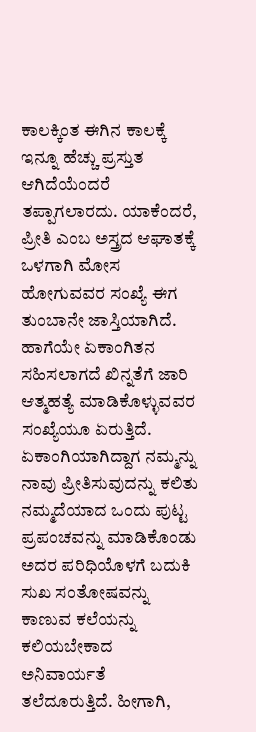ಕಾಲಕ್ಕಿಂತ ಈಗಿನ ಕಾಲಕ್ಕೆ ಇನ್ನೂ ಹೆಚ್ಚು ಪ್ರಸ್ತುತ ಆಗಿದೆಯೆಂದರೆ ತಪ್ಪಾಗಲಾರದು. ಯಾಕೆಂದರೆ, ಪ್ರೀತಿ ಎಂಬ ಅಸ್ತ್ರದ ಆಘಾತಕ್ಕೆ ಒಳಗಾಗಿ ಮೋಸ ಹೋಗುವವರ ಸಂಖ್ಯೆ ಈಗ ತುಂಬಾನೇ ಜಾಸ್ತಿಯಾಗಿದೆ. ಹಾಗೆಯೇ ಏಕಾಂಗಿತನ ಸಹಿಸಲಾಗದೆ ಖಿನ್ನತೆಗೆ ಜಾರಿ ಆತ್ಮಹತ್ಯೆ ಮಾಡಿಕೊಳ್ಳುವವರ ಸಂಖ್ಯೆಯೂ ಏರುತ್ತಿದೆ. ಏಕಾಂಗಿಯಾಗಿದ್ದಾಗ ನಮ್ಮನ್ನು ನಾವು ಪ್ರೀತಿಸುವುದನ್ನು ಕಲಿತು ನಮ್ಮದೆಯಾದ ಒಂದು ಪುಟ್ಟ ಪ್ರಪಂಚವನ್ನು ಮಾಡಿಕೊಂಡು ಅದರ ಪರಿಧಿಯೊಳಗೆ ಬದುಕಿ ಸುಖ ಸಂತೋಷವನ್ನು ಕಾಣುವ ಕಲೆಯನ್ನು ಕಲಿಯಬೇಕಾದ ಅನಿವಾರ್ಯತೆ ತಲೆದೂರುತ್ತಿದೆ. ಹೀಗಾಗಿ,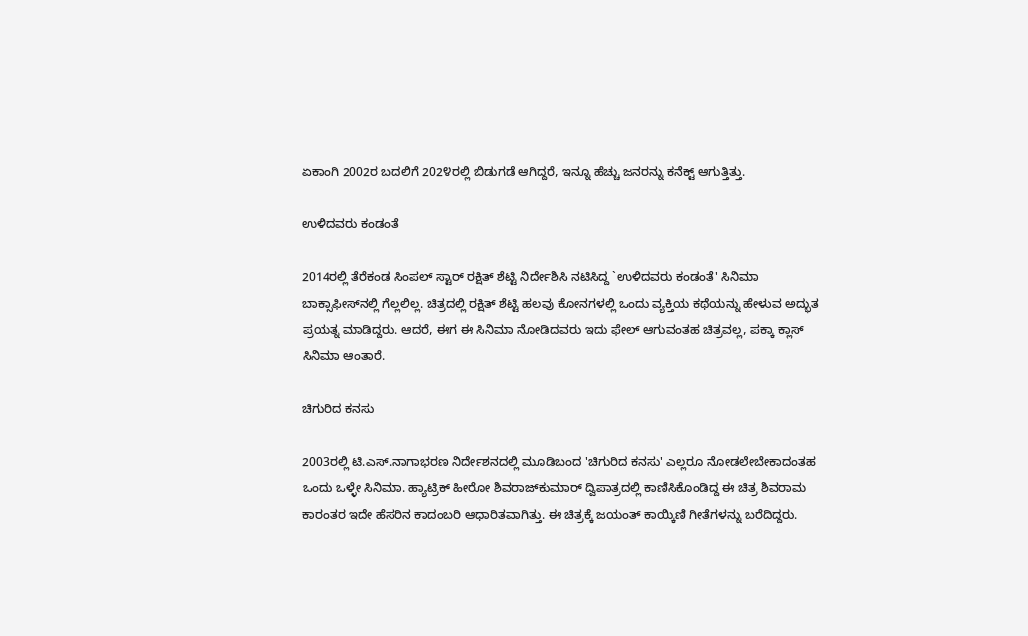ಏಕಾಂಗಿ 2002ರ ಬದಲಿಗೆ 202೪ರಲ್ಲಿ ಬಿಡುಗಡೆ ಆಗಿದ್ದರೆ, ಇನ್ನೂ ಹೆಚ್ಚು ಜನರನ್ನು ಕನೆಕ್ಟ್ ಆಗುತ್ತಿತ್ತು.

ಉಳಿದವರು ಕಂಡಂತೆ

2014ರಲ್ಲಿ ತೆರೆಕಂಡ ಸಿಂಪಲ್ ಸ್ಟಾರ್ ರಕ್ಷಿತ್ ಶೆಟ್ಟಿ ನಿರ್ದೇಶಿಸಿ ನಟಿಸಿದ್ದ `ಉಳಿದವರು ಕಂಡಂತೆ' ಸಿನಿಮಾ ಬಾಕ್ಸಾಫೀಸ್‌ನಲ್ಲಿ ಗೆಲ್ಲಲಿಲ್ಲ. ಚಿತ್ರದಲ್ಲಿ ರಕ್ಷಿತ್ ಶೆಟ್ಟಿ ಹಲವು ಕೋನಗಳಲ್ಲಿ ಒಂದು ವ್ಯಕ್ತಿಯ ಕಥೆಯನ್ನು ಹೇಳುವ ಅದ್ಭುತ ಪ್ರಯತ್ನ ಮಾಡಿದ್ದರು. ಆದರೆ, ಈಗ ಈ ಸಿನಿಮಾ ನೋಡಿದವರು ಇದು ಫೇಲ್ ಆಗುವಂತಹ ಚಿತ್ರವಲ್ಲ, ಪಕ್ಕಾ ಕ್ಲಾಸ್ ಸಿನಿಮಾ ಆಂತಾರೆ.

ಚಿಗುರಿದ ಕನಸು

2003ರಲ್ಲಿ ಟಿ.ಎಸ್.ನಾಗಾಭರಣ ನಿರ್ದೇಶನದಲ್ಲಿ ಮೂಡಿಬಂದ 'ಚಿಗುರಿದ ಕನಸು' ಎಲ್ಲರೂ ನೋಡಲೇಬೇಕಾದಂತಹ ಒಂದು ಒಳ್ಳೇ ಸಿನಿಮಾ. ಹ್ಯಾಟ್ರಿಕ್ ಹೀರೋ ಶಿವರಾಜ್‌ಕುಮಾರ್ ದ್ವಿಪಾತ್ರದಲ್ಲಿ ಕಾಣಿಸಿಕೊಂಡಿದ್ದ ಈ ಚಿತ್ರ ಶಿವರಾಮ ಕಾರಂತರ ಇದೇ ಹೆಸರಿನ ಕಾದಂಬರಿ ಆಧಾರಿತವಾಗಿತ್ತು. ಈ ಚಿತ್ರಕ್ಕೆ ಜಯಂತ್ ಕಾಯ್ಕಿಣಿ ಗೀತೆಗಳನ್ನು ಬರೆದಿದ್ದರು.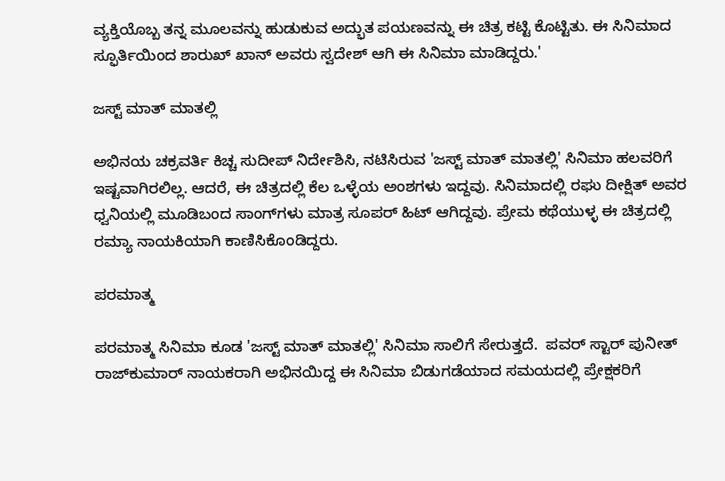ವ್ಯಕ್ತಿಯೊಬ್ಬ ತನ್ನ ಮೂಲವನ್ನು ಹುಡುಕುವ ಅದ್ಭುತ ಪಯಣವನ್ನು ಈ ಚಿತ್ರ ಕಟ್ಟಿ ಕೊಟ್ಟಿತು. ಈ ಸಿನಿಮಾದ ಸ್ಫೂರ್ತಿಯಿಂದ ಶಾರುಖ್ ಖಾನ್ ಅವರು ಸ್ವದೇಶ್ ಆಗಿ ಈ ಸಿನಿಮಾ ಮಾಡಿದ್ದರು.'

ಜಸ್ಟ್ ಮಾತ್ ಮಾತಲ್ಲಿ

ಅಭಿನಯ ಚಕ್ರವರ್ತಿ ಕಿಚ್ಚ ಸುದೀಪ್ ನಿರ್ದೇಶಿಸಿ, ನಟಿಸಿರುವ 'ಜಸ್ಟ್ ಮಾತ್ ಮಾತಲ್ಲಿ' ಸಿನಿಮಾ ಹಲವರಿಗೆ ಇಷ್ಟವಾಗಿರಲಿಲ್ಲ. ಆದರೆ, ಈ ಚಿತ್ರದಲ್ಲಿ ಕೆಲ ಒಳ್ಳೆಯ ಅಂಶಗಳು ಇದ್ದವು. ಸಿನಿಮಾದಲ್ಲಿ ರಘು ದೀಕ್ಷಿತ್ ಅವರ ಧ್ವನಿಯಲ್ಲಿ ಮೂಡಿಬಂದ ಸಾಂಗ್‌ಗಳು ಮಾತ್ರ ಸೂಪರ್ ಹಿಟ್ ಆಗಿದ್ದವು. ಪ್ರೇಮ ಕಥೆಯುಳ್ಳ ಈ ಚಿತ್ರದಲ್ಲಿ ರಮ್ಯಾ ನಾಯಕಿಯಾಗಿ ಕಾಣಿಸಿಕೊಂಡಿದ್ದರು.

ಪರಮಾತ್ಮ

ಪರಮಾತ್ಮ ಸಿನಿಮಾ ಕೂಡ 'ಜಸ್ಟ್ ಮಾತ್ ಮಾತಲ್ಲಿ' ಸಿನಿಮಾ ಸಾಲಿಗೆ ಸೇರುತ್ತದೆ.  ಪವರ್ ಸ್ಟಾರ್ ಪುನೀತ್ ರಾಜ್‌ಕುಮಾರ್ ನಾಯಕರಾಗಿ ಅಭಿನಯಿದ್ದ ಈ ಸಿನಿಮಾ ಬಿಡುಗಡೆಯಾದ ಸಮಯದಲ್ಲಿ ಪ್ರೇಕ್ಷಕರಿಗೆ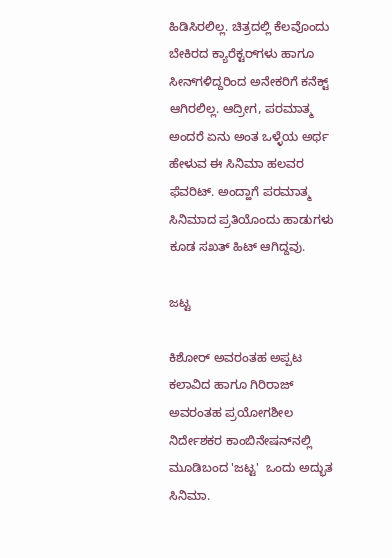ಹಿಡಿಸಿರಲಿಲ್ಲ. ಚಿತ್ರದಲ್ಲಿ ಕೆಲವೊಂದು ಬೇಕಿರದ ಕ್ಯಾರೆಕ್ಟರ್‌ಗಳು ಹಾಗೂ ಸೀನ್‌ಗಳಿದ್ದರಿಂದ ಅನೇಕರಿಗೆ ಕನೆಕ್ಟ್ ಆಗಿರಲಿಲ್ಲ. ಆದ್ರೀಗ, ಪರಮಾತ್ಮ ಅಂದರೆ ಏನು ಅಂತ ಒಳ್ಳೆಯ ಅರ್ಥ ಹೇಳುವ ಈ ಸಿನಿಮಾ ಹಲವರ ಫೆವರಿಟ್. ಅಂದ್ಹಾಗೆ ಪರಮಾತ್ಮ ಸಿನಿಮಾದ ಪ್ರತಿಯೊಂದು ಹಾಡುಗಳು ಕೂಡ ಸಖತ್ ಹಿಟ್ ಆಗಿದ್ದವು.

ಜಟ್ಟ

ಕಿಶೋರ್ ಅವರಂತಹ ಅಪ್ಪಟ ಕಲಾವಿದ ಹಾಗೂ ಗಿರಿರಾಜ್ ಅವರಂತಹ ಪ್ರಯೋಗಶೀಲ ನಿರ್ದೇಶಕರ ಕಾಂಬಿನೇಷನ್‌ನಲ್ಲಿ ಮೂಡಿಬಂದ 'ಜಟ್ಟ'  ಒಂದು ಅದ್ಭುತ ಸಿನಿಮಾ.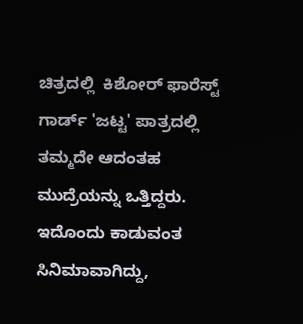ಚಿತ್ರದಲ್ಲಿ  ಕಿಶೋರ್ ಫಾರೆಸ್ಟ್ ಗಾರ್ಡ್ 'ಜಟ್ಟ' ಪಾತ್ರದಲ್ಲಿ ತಮ್ಮದೇ ಆದಂತಹ ಮುದ್ರೆಯನ್ನು ಒತ್ತಿದ್ದರು. ಇದೊಂದು ಕಾಡುವಂತ ಸಿನಿಮಾವಾಗಿದ್ದು,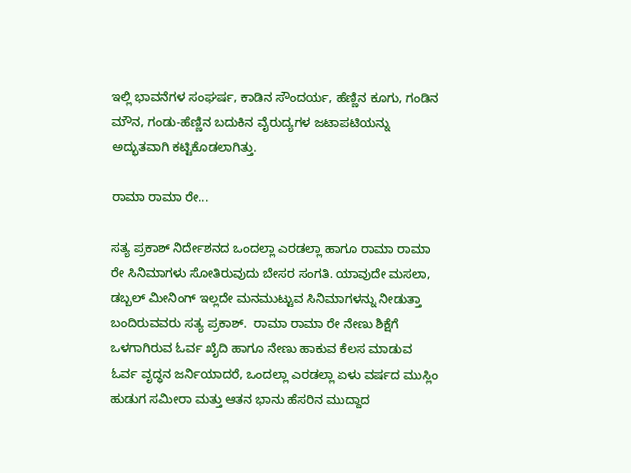ಇಲ್ಲಿ ಭಾವನೆಗಳ ಸಂಘರ್ಷ, ಕಾಡಿನ ಸೌಂದರ್ಯ, ಹೆಣ್ಣಿನ ಕೂಗು, ಗಂಡಿನ ಮೌನ, ಗಂಡು-ಹೆಣ್ಣಿನ ಬದುಕಿನ ವೈರುದ್ಯಗಳ ಜಟಾಪಟಿಯನ್ನು ಅದ್ಭುತವಾಗಿ ಕಟ್ಟಿಕೊಡಲಾಗಿತ್ತು.

ರಾಮಾ ರಾಮಾ ರೇ...

ಸತ್ಯ ಪ್ರಕಾಶ್ ನಿರ್ದೇಶನದ ಒಂದಲ್ಲಾ ಎರಡಲ್ಲಾ ಹಾಗೂ ರಾಮಾ ರಾಮಾ ರೇ ಸಿನಿಮಾಗಳು ಸೋತಿರುವುದು ಬೇಸರ ಸಂಗತಿ. ಯಾವುದೇ ಮಸಲಾ, ಡಬ್ಬಲ್ ಮೀನಿಂಗ್ ಇಲ್ಲದೇ ಮನಮುಟ್ಟುವ ಸಿನಿಮಾಗಳನ್ನು ನೀಡುತ್ತಾ ಬಂದಿರುವವರು ಸತ್ಯ ಪ್ರಕಾಶ್.  ರಾಮಾ ರಾಮಾ ರೇ ನೇಣು ಶಿಕ್ಷೆಗೆ ಒಳಗಾಗಿರುವ ಓರ್ವ ಖೈದಿ ಹಾಗೂ ನೇಣು ಹಾಕುವ ಕೆಲಸ ಮಾಡುವ ಓರ್ವ ವೃದ್ಧನ ಜರ್ನಿಯಾದರೆ, ಒಂದಲ್ಲಾ ಎರಡಲ್ಲಾ ಏಳು ವರ್ಷದ ಮುಸ್ಲಿಂ ಹುಡುಗ ಸಮೀರಾ ಮತ್ತು ಆತನ ಭಾನು ಹೆಸರಿನ ಮುದ್ದಾದ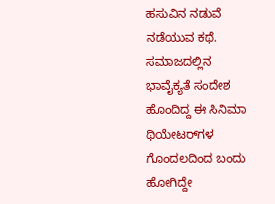ಹಸುವಿನ ನಡುವೆ ನಡೆಯುವ ಕಥೆ. ಸಮಾಜದಲ್ಲಿನ ಭಾವೈಕ್ಯತೆ ಸಂದೇಶ ಹೊಂದಿದ್ದ ಈ ಸಿನಿಮಾ ಥಿಯೇಟರ್‌ಗಳ ಗೊಂದಲದಿಂದ ಬಂದು ಹೋಗಿದ್ದೇ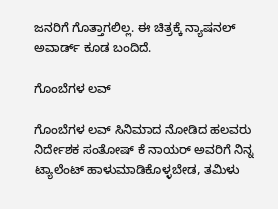ಜನರಿಗೆ ಗೊತ್ತಾಗಲಿಲ್ಲ. ಈ ಚಿತ್ರಕ್ಕೆ ನ್ಯಾಷನಲ್ ಅವಾರ್ಡ್ ಕೂಡ ಬಂದಿದೆ.

ಗೊಂಬೆಗಳ ಲವ್

ಗೊಂಬೆಗಳ ಲವ್ ಸಿನಿಮಾದ ನೋಡಿದ ಹಲವರು ನಿರ್ದೇಶಕ ಸಂತೋಷ್ ಕೆ ನಾಯರ್ ಅವರಿಗೆ ನಿನ್ನ ಟ್ಯಾಲೆಂಟ್ ಹಾಳುಮಾಡಿಕೊಳ್ಳಬೇಡ, ತಮಿಳು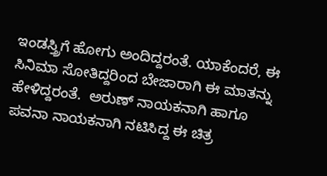ಇಂಡಸ್ತ್ರಿಗೆ ಹೋಗು ಅಂದಿದ್ದರಂತೆ. ಯಾಕೆಂದರೆ, ಈ ಸಿನಿಮಾ ಸೋತಿದ್ದರಿಂದ ಬೇಜಾರಾಗಿ ಈ ಮಾತನ್ನು ಹೇಳಿದ್ದರಂತೆ.  ಅರುಣ್ ನಾಯಕನಾಗಿ ಹಾಗೂ ಪವನಾ ನಾಯಕನಾಗಿ ನಟಿಸಿದ್ದ ಈ ಚಿತ್ರ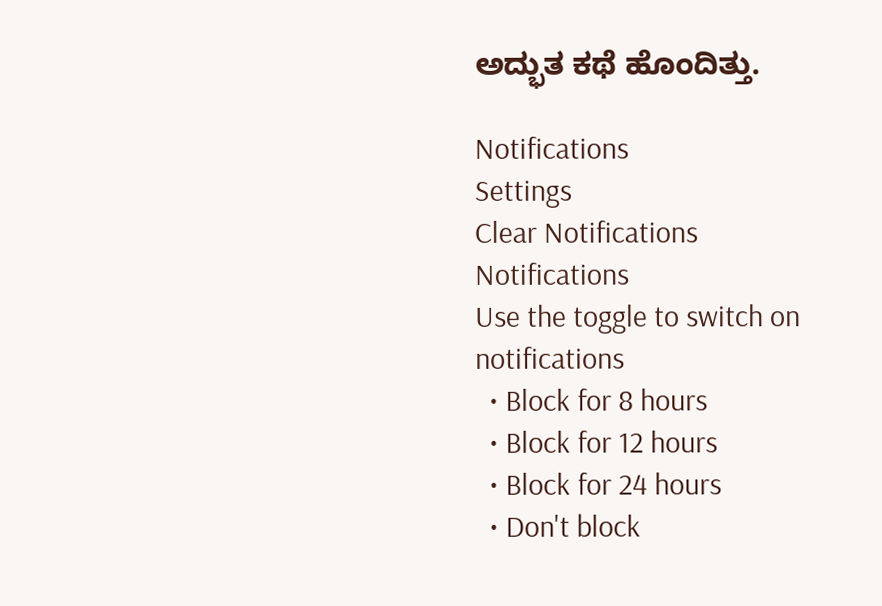ಅದ್ಭುತ ಕಥೆ ಹೊಂದಿತ್ತು.

Notifications
Settings
Clear Notifications
Notifications
Use the toggle to switch on notifications
  • Block for 8 hours
  • Block for 12 hours
  • Block for 24 hours
  • Don't block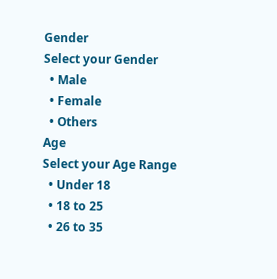Gender
Select your Gender
  • Male
  • Female
  • Others
Age
Select your Age Range
  • Under 18
  • 18 to 25
  • 26 to 35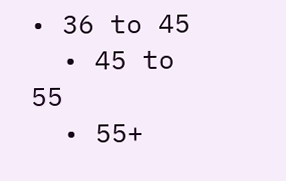• 36 to 45
  • 45 to 55
  • 55+